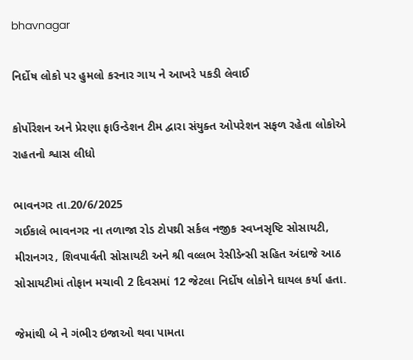bhavnagar

નિર્દોષ લોકો પર હુમલો કરનાર ગાય ને આખરે પકડી લેવાઈ

કોર્પોરેશન અને પ્રેરણા ફાઉન્ડેશન ટીમ દ્વારા સંયુક્ત ઓપરેશન સફળ રહેતા લોકોએ રાહતનો શ્વાસ લીધો

ભાવનગર તા.20/6/2025
ગઈકાલે ભાવનગર ના તળાજા રોડ ટોપથ્રી સર્કલ નજીક સ્વપ્નસૃષ્ટિ સોસાયટી, મીરાનગર, શિવપાર્વતી સોસાયટી અને શ્રી વલ્લભ રેસીડેન્સી સહિત અંદાજે આઠ સોસાયટીમાં તોફાન મચાવી 2 દિવસમાં 12 જેટલા નિર્દોષ લોકોને ઘાયલ કર્યા હતા.

જેમાંથી બે ને ગંભીર ઇજાઓ થવા પામતા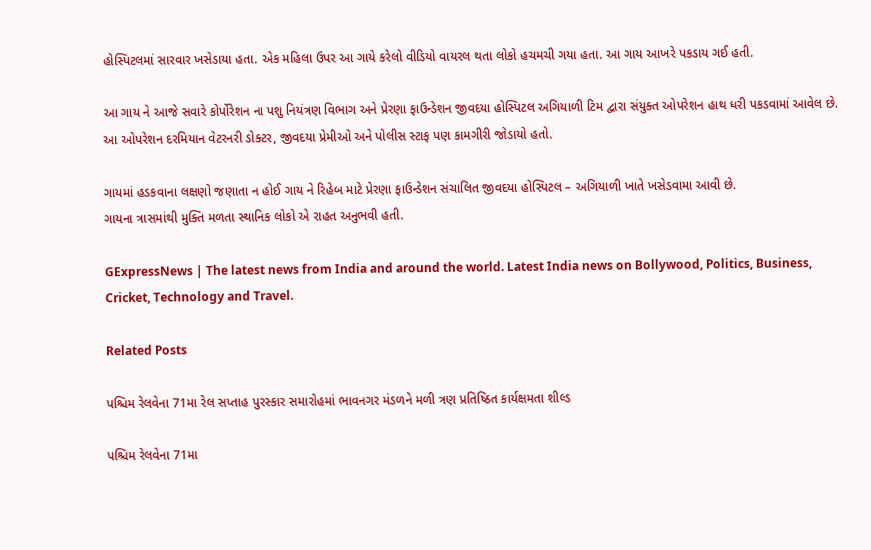હોસ્પિટલમાં સારવાર ખસેડાયા હતા. એક મહિલા ઉપર આ ગાયે કરેલો વીડિયો વાયરલ થતા લોકો હચમચી ગયા હતા. આ ગાય આખરે પકડાય ગઈ હતી.

આ ગાય ને આજે સવારે કોર્પોરેશન ના પશુ નિયંત્રણ વિભાગ અને પ્રેરણા ફાઉન્ડેશન જીવદયા હોસ્પિટલ અગિયાળી ટિમ દ્વારા સંયુક્ત ઓપરેશન હાથ ધરી પકડવામાં આવેલ છે. આ ઓપરેશન દરમિયાન વેટરનરી ડોક્ટર, જીવદયા પ્રેમીઓ અને પોલીસ સ્ટાફ પણ કામગીરી જોડાયો હતો.

ગાયમાં હડકવાના લક્ષણો જણાતા ન હોઈ ગાય ને રિહેબ માટે પ્રેરણા ફાઉન્ડેશન સંચાલિત જીવદયા હોસ્પિટલ – અગિયાળી ખાતે ખસેડવામા આવી છે.
ગાયના ત્રાસમાંથી મુક્તિ મળતા સ્થાનિક લોકો એ રાહત અનુભવી હતી.

GExpressNews | The latest news from India and around the world. Latest India news on Bollywood, Politics, Business, Cricket, Technology and Travel.

Related Posts

પશ્ચિમ રેલવેના 71મા રેલ સપ્તાહ પુરસ્કાર સમારોહમાં ભાવનગર મંડળને મળી ત્રણ પ્રતિષ્ઠિત કાર્યક્ષમતા શીલ્ડ

પશ્ચિમ રેલવેના 71મા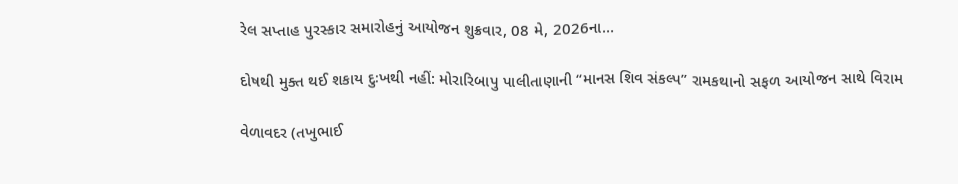રેલ સપ્તાહ પુરસ્કાર સમારોહનું આયોજન શુક્રવાર, 08 મે, 2026ના…

દોષથી મુક્ત થઈ શકાય દુઃખથી નહીં: મોરારિબાપુ પાલીતાણાની “માનસ શિવ સંકલ્પ” રામકથાનો સફળ આયોજન સાથે વિરામ

વેળાવદર (તખુભાઈ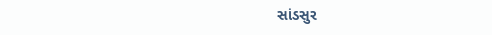સાંડસુર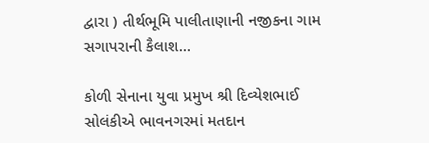દ્વારા ) તીર્થભૂમિ પાલીતાણાની નજીકના ગામ સગાપરાની કૈલાશ…

કોળી સેનાના યુવા પ્રમુખ શ્રી દિવ્યેશભાઈ સોલંકીએ ભાવનગરમાં મતદાન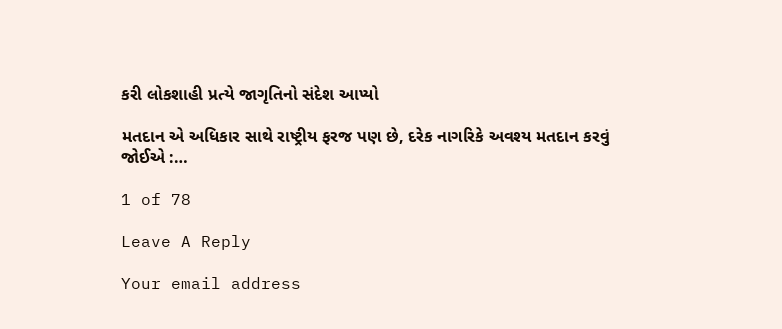કરી લોકશાહી પ્રત્યે જાગૃતિનો સંદેશ આપ્યો

મતદાન એ અધિકાર સાથે રાષ્ટ્રીય ફરજ પણ છે, દરેક નાગરિકે અવશ્ય મતદાન કરવું જોઈએ :…

1 of 78

Leave A Reply

Your email address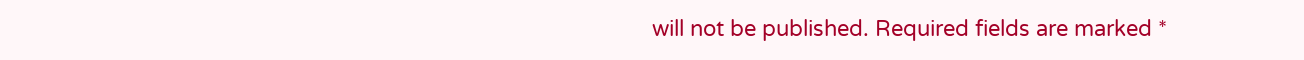will not be published. Required fields are marked *